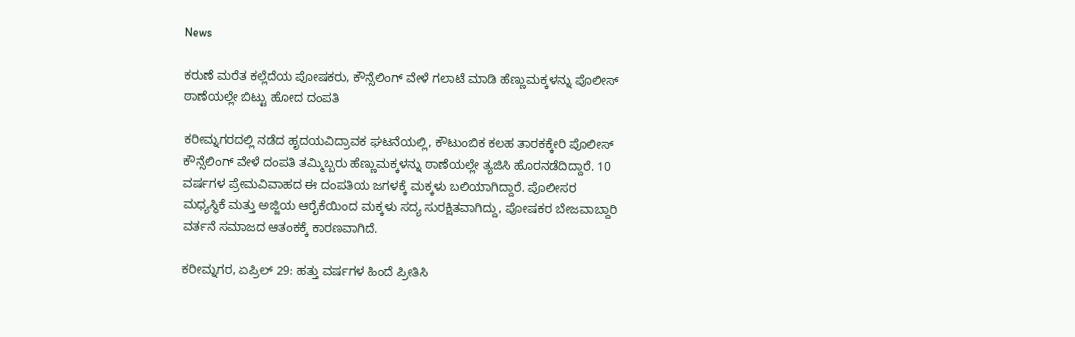News

ಕರುಣೆ ಮರೆತ ಕಲ್ಲೆದೆಯ ಪೋಷಕರು, ಕೌನ್ಸೆಲಿಂಗ್ ವೇಳೆ ಗಲಾಟೆ ಮಾಡಿ ಹೆಣ್ಣುಮಕ್ಕಳನ್ನು ಪೊಲೀಸ್ ಠಾಣೆಯಲ್ಲೇ ಬಿಟ್ಟು ಹೋದ ದಂಪತಿ

ಕರೀಮ್ನಗರದಲ್ಲಿ ನಡೆದ ಹೃದಯವಿದ್ರಾವಕ ಘಟನೆಯಲ್ಲಿ, ಕೌಟುಂಬಿಕ ಕಲಹ ತಾರಕಕ್ಕೇರಿ ಪೊಲೀಸ್ ಕೌನ್ಸೆಲಿಂಗ್ ವೇಳೆ ದಂಪತಿ ತಮ್ಮಿಬ್ಬರು ಹೆಣ್ಣುಮಕ್ಕಳನ್ನು ಠಾಣೆಯಲ್ಲೇ ತ್ಯಜಿಸಿ ಹೊರನಡೆದಿದ್ದಾರೆ. 10 ವರ್ಷಗಳ ಪ್ರೇಮವಿವಾಹದ ಈ ದಂಪತಿಯ ಜಗಳಕ್ಕೆ ಮಕ್ಕಳು ಬಲಿಯಾಗಿದ್ದಾರೆ. ಪೊಲೀಸರ ಮಧ್ಯಸ್ಥಿಕೆ ಮತ್ತು ಅಜ್ಜಿಯ ಆರೈಕೆಯಿಂದ ಮಕ್ಕಳು ಸದ್ಯ ಸುರಕ್ಷಿತವಾಗಿದ್ದು, ಪೋಷಕರ ಬೇಜವಾಬ್ದಾರಿ ವರ್ತನೆ ಸಮಾಜದ ಆತಂಕಕ್ಕೆ ಕಾರಣವಾಗಿದೆ.

ಕರೀಮ್ನಗರ, ಏಪ್ರಿಲ್ 29: ಹತ್ತು ವರ್ಷಗಳ ಹಿಂದೆ ಪ್ರೀತಿಸಿ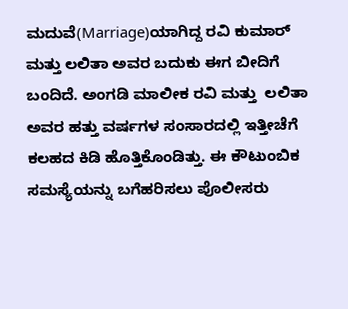ಮದುವೆ(Marriage)ಯಾಗಿದ್ದ ರವಿ ಕುಮಾರ್ ಮತ್ತು ಲಲಿತಾ ಅವರ ಬದುಕು ಈಗ ಬೀದಿಗೆ ಬಂದಿದೆ. ಅಂಗಡಿ ಮಾಲೀಕ ರವಿ ಮತ್ತು  ಲಲಿತಾ ಅವರ ಹತ್ತು ವರ್ಷಗಳ ಸಂಸಾರದಲ್ಲಿ ಇತ್ತೀಚೆಗೆ ಕಲಹದ ಕಿಡಿ ಹೊತ್ತಿಕೊಂಡಿತ್ತು. ಈ ಕೌಟುಂಬಿಕ ಸಮಸ್ಯೆಯನ್ನು ಬಗೆಹರಿಸಲು ಪೊಲೀಸರು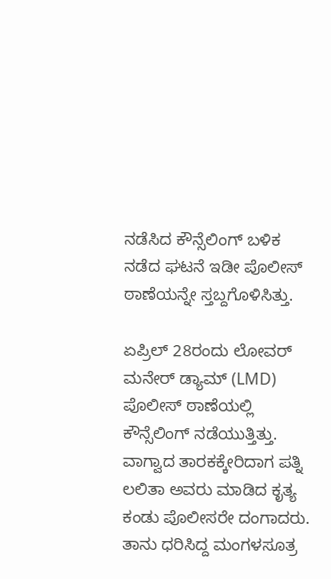ನಡೆಸಿದ ಕೌನ್ಸೆಲಿಂಗ್ ಬಳಿಕ ನಡೆದ ಘಟನೆ ಇಡೀ ಪೊಲೀಸ್ ಠಾಣೆಯನ್ನೇ ಸ್ತಬ್ದಗೊಳಿಸಿತ್ತು.

ಏಪ್ರಿಲ್ 28ರಂದು ಲೋವರ್ ಮನೇರ್ ಡ್ಯಾಮ್ (LMD) ಪೊಲೀಸ್ ಠಾಣೆಯಲ್ಲಿ ಕೌನ್ಸೆಲಿಂಗ್ ನಡೆಯುತ್ತಿತ್ತು. ವಾಗ್ವಾದ ತಾರಕಕ್ಕೇರಿದಾಗ ಪತ್ನಿ ಲಲಿತಾ ಅವರು ಮಾಡಿದ ಕೃತ್ಯ ಕಂಡು ಪೊಲೀಸರೇ ದಂಗಾದರು. ತಾನು ಧರಿಸಿದ್ದ ಮಂಗಳಸೂತ್ರ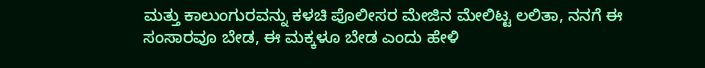ಮತ್ತು ಕಾಲುಂಗುರವನ್ನು ಕಳಚಿ ಪೊಲೀಸರ ಮೇಜಿನ ಮೇಲಿಟ್ಟ ಲಲಿತಾ, ನನಗೆ ಈ ಸಂಸಾರವೂ ಬೇಡ, ಈ ಮಕ್ಕಳೂ ಬೇಡ ಎಂದು ಹೇಳಿ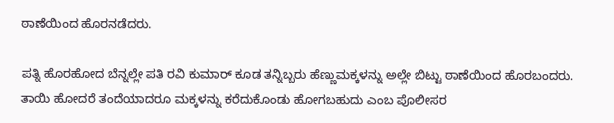ಠಾಣೆಯಿಂದ ಹೊರನಡೆದರು.

ಪತ್ನಿ ಹೊರಹೋದ ಬೆನ್ನಲ್ಲೇ ಪತಿ ರವಿ ಕುಮಾರ್ ಕೂಡ ತನ್ನಿಬ್ಬರು ಹೆಣ್ಣುಮಕ್ಕಳನ್ನು ಅಲ್ಲೇ ಬಿಟ್ಟು ಠಾಣೆಯಿಂದ ಹೊರಬಂದರು. ತಾಯಿ ಹೋದರೆ ತಂದೆಯಾದರೂ ಮಕ್ಕಳನ್ನು ಕರೆದುಕೊಂಡು ಹೋಗಬಹುದು ಎಂಬ ಪೊಲೀಸರ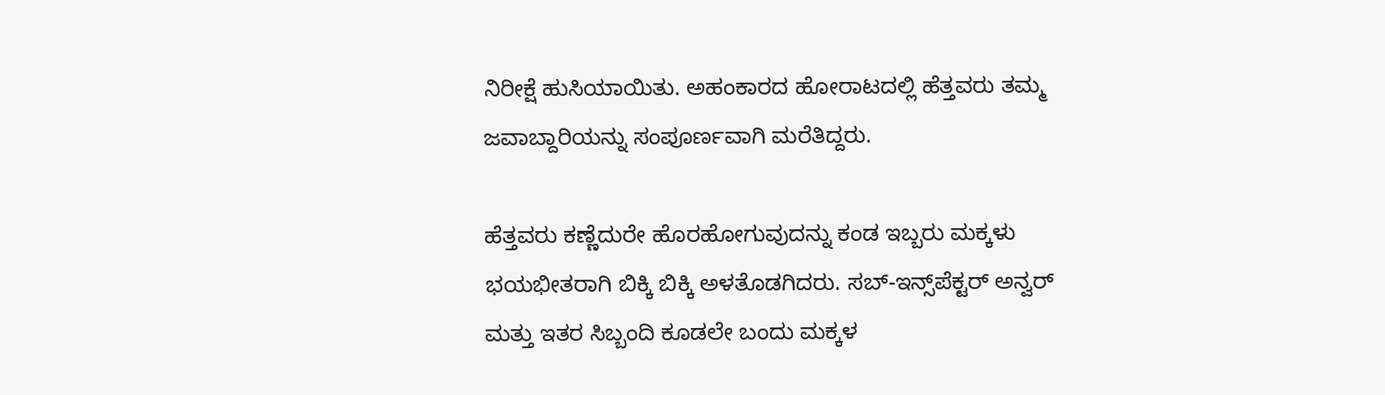ನಿರೀಕ್ಷೆ ಹುಸಿಯಾಯಿತು. ಅಹಂಕಾರದ ಹೋರಾಟದಲ್ಲಿ ಹೆತ್ತವರು ತಮ್ಮ ಜವಾಬ್ದಾರಿಯನ್ನು ಸಂಪೂರ್ಣವಾಗಿ ಮರೆತಿದ್ದರು.

ಹೆತ್ತವರು ಕಣ್ಣೆದುರೇ ಹೊರಹೋಗುವುದನ್ನು ಕಂಡ ಇಬ್ಬರು ಮಕ್ಕಳು ಭಯಭೀತರಾಗಿ ಬಿಕ್ಕಿ ಬಿಕ್ಕಿ ಅಳತೊಡಗಿದರು. ಸಬ್-ಇನ್ಸ್‌ಪೆಕ್ಟರ್ ಅನ್ವರ್ ಮತ್ತು ಇತರ ಸಿಬ್ಬಂದಿ ಕೂಡಲೇ ಬಂದು ಮಕ್ಕಳ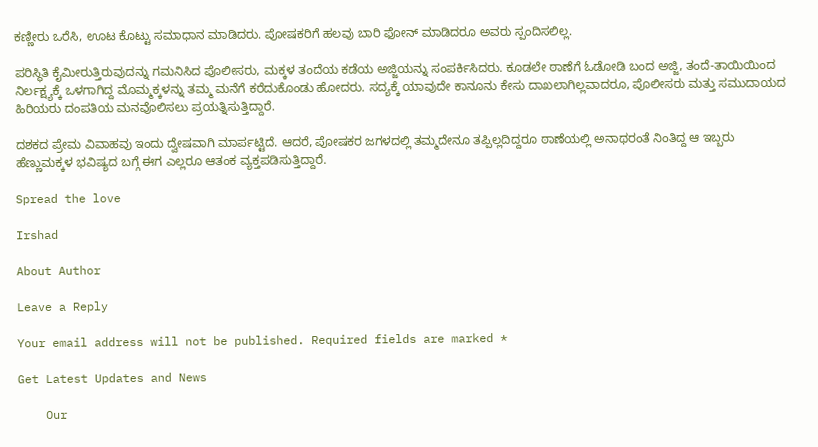ಕಣ್ಣೀರು ಒರೆಸಿ, ಊಟ ಕೊಟ್ಟು ಸಮಾಧಾನ ಮಾಡಿದರು. ಪೋಷಕರಿಗೆ ಹಲವು ಬಾರಿ ಫೋನ್ ಮಾಡಿದರೂ ಅವರು ಸ್ಪಂದಿಸಲಿಲ್ಲ.

ಪರಿಸ್ಥಿತಿ ಕೈಮೀರುತ್ತಿರುವುದನ್ನು ಗಮನಿಸಿದ ಪೊಲೀಸರು, ಮಕ್ಕಳ ತಂದೆಯ ಕಡೆಯ ಅಜ್ಜಿಯನ್ನು ಸಂಪರ್ಕಿಸಿದರು. ಕೂಡಲೇ ಠಾಣೆಗೆ ಓಡೋಡಿ ಬಂದ ಅಜ್ಜಿ, ತಂದೆ-ತಾಯಿಯಿಂದ ನಿರ್ಲಕ್ಷ್ಯಕ್ಕೆ ಒಳಗಾಗಿದ್ದ ಮೊಮ್ಮಕ್ಕಳನ್ನು ತಮ್ಮ ಮನೆಗೆ ಕರೆದುಕೊಂಡು ಹೋದರು. ಸದ್ಯಕ್ಕೆ ಯಾವುದೇ ಕಾನೂನು ಕೇಸು ದಾಖಲಾಗಿಲ್ಲವಾದರೂ, ಪೊಲೀಸರು ಮತ್ತು ಸಮುದಾಯದ ಹಿರಿಯರು ದಂಪತಿಯ ಮನವೊಲಿಸಲು ಪ್ರಯತ್ನಿಸುತ್ತಿದ್ದಾರೆ.

ದಶಕದ ಪ್ರೇಮ ವಿವಾಹವು ಇಂದು ದ್ವೇಷವಾಗಿ ಮಾರ್ಪಟ್ಟಿದೆ. ಆದರೆ, ಪೋಷಕರ ಜಗಳದಲ್ಲಿ ತಮ್ಮದೇನೂ ತಪ್ಪಿಲ್ಲದಿದ್ದರೂ ಠಾಣೆಯಲ್ಲಿ ಅನಾಥರಂತೆ ನಿಂತಿದ್ದ ಆ ಇಬ್ಬರು ಹೆಣ್ಣುಮಕ್ಕಳ ಭವಿಷ್ಯದ ಬಗ್ಗೆ ಈಗ ಎಲ್ಲರೂ ಆತಂಕ ವ್ಯಕ್ತಪಡಿಸುತ್ತಿದ್ದಾರೆ.

Spread the love

Irshad

About Author

Leave a Reply

Your email address will not be published. Required fields are marked *

Get Latest Updates and News

    Our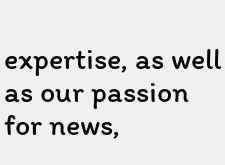expertise, as well as our passion for news,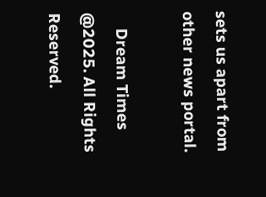sets us apart from other news portal.

    Dream Times @2025. All Rights Reserved.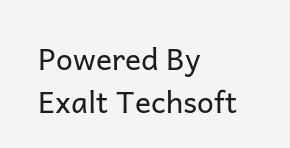Powered By Exalt Techsoft